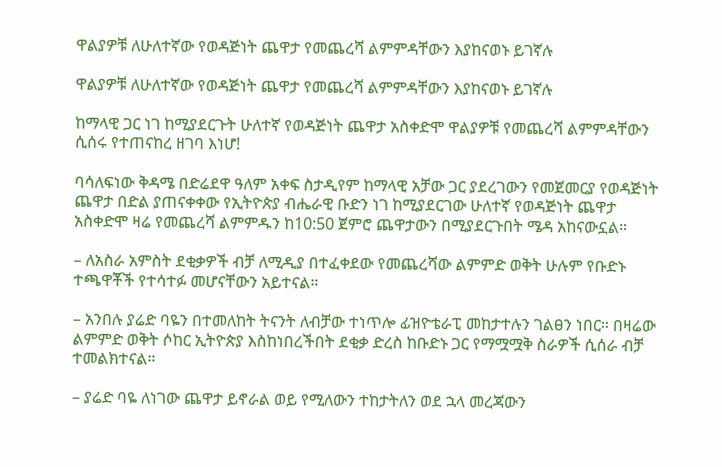ዋልያዎቹ ለሁለተኛው የወዳጅነት ጨዋታ የመጨረሻ ልምምዳቸውን እያከናወኑ ይገኛሉ

ዋልያዎቹ ለሁለተኛው የወዳጅነት ጨዋታ የመጨረሻ ልምምዳቸውን እያከናወኑ ይገኛሉ

ከማላዊ ጋር ነገ ከሚያደርጉት ሁለተኛ የወዳጅነት ጨዋታ አስቀድሞ ዋልያዎቹ የመጨረሻ ልምምዳቸውን ሲሰሩ የተጠናከረ ዘገባ እነሆ!

ባሳለፍነው ቅዳሜ በድሬደዋ ዓለም አቀፍ ስታዲየም ከማላዊ አቻው ጋር ያደረገውን የመጀመርያ የወዳጅነት ጨዋታ በድል ያጠናቀቀው የኢትዮጵያ ብሔራዊ ቡድን ነገ ከሚያደርገው ሁለተኛ የወዳጅነት ጨዋታ አስቀድሞ ዛሬ የመጨረሻ ልምምዱን ከ10:50 ጀምሮ ጨዋታውን በሚያደርጉበት ሜዳ አከናውኗል።

– ለአስራ አምስት ደቂቃዎች ብቻ ለሚዲያ በተፈቀደው የመጨረሻው ልምምድ ወቅት ሁሉም የቡድኑ ተጫዋቾች የተሳተፉ መሆናቸውን አይተናል።

– አንበሉ ያሬድ ባዬን በተመለከት ትናንት ለብቻው ተነጥሎ ፊዝዮቴራፒ መከታተሉን ገልፀን ነበር። በዛሬው ልምምድ ወቅት ሶከር ኢትዮጵያ እስከነበረችበት ደቂቃ ድረስ ከቡድኑ ጋር የማሟሟቅ ስራዎች ሲሰራ ብቻ ተመልክተናል።

– ያሬድ ባዬ ለነገው ጨዋታ ይኖራል ወይ የሚለውን ተከታትለን ወደ ኋላ መረጃውን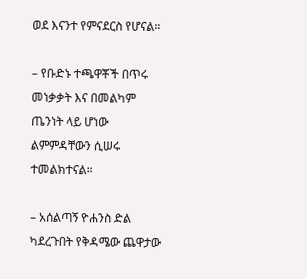ወደ እናንተ የምናደርስ የሆናል።

– የቡድኑ ተጫዋቾች በጥሩ መነቃቃት እና በመልካም ጤንነት ላይ ሆነው ልምምዳቸውን ሲሠሩ ተመልክተናል።

– አሰልጣኝ ዮሐንስ ድል ካደረጉበት የቅዳሜው ጨዋታው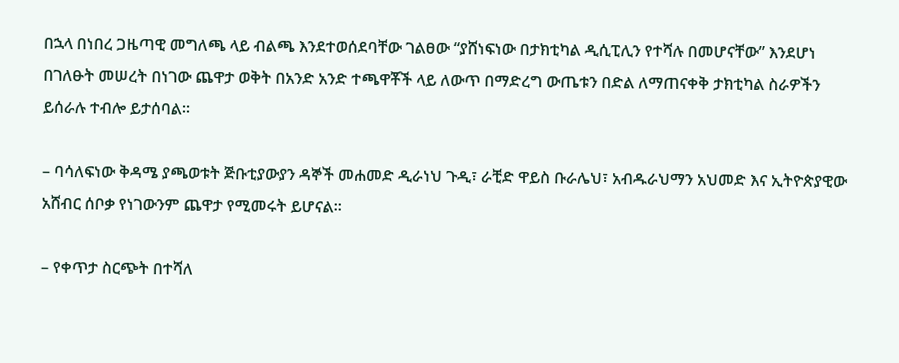በኋላ በነበረ ጋዜጣዊ መግለጫ ላይ ብልጫ እንደተወሰደባቸው ገልፀው “ያሸነፍነው በታክቲካል ዲሲፒሊን የተሻሉ በመሆናቸው” እንደሆነ በገለፁት መሠረት በነገው ጨዋታ ወቅት በአንድ አንድ ተጫዋቾች ላይ ለውጥ በማድረግ ውጤቱን በድል ለማጠናቀቅ ታክቲካል ስራዎችን ይሰራሉ ተብሎ ይታሰባል።

– ባሳለፍነው ቅዳሜ ያጫወቱት ጅቡቲያውያን ዳኞች መሐመድ ዲራነህ ጉዲ፣ ራቺድ ዋይስ ቡራሌህ፣ አብዱራህማን አህመድ እና ኢትዮጵያዊው አሸብር ሰቦቃ የነገውንም ጨዋታ የሚመሩት ይሆናል።

– የቀጥታ ስርጭት በተሻለ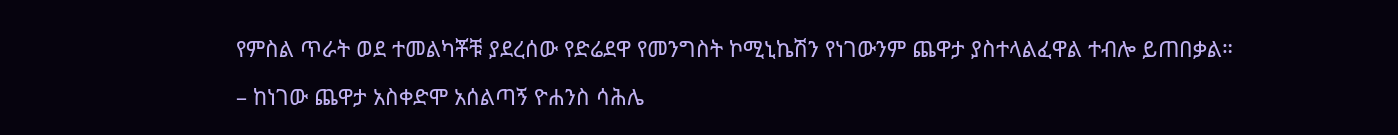የምስል ጥራት ወደ ተመልካቾቹ ያደረሰው የድሬደዋ የመንግስት ኮሚኒኬሽን የነገውንም ጨዋታ ያስተላልፈዋል ተብሎ ይጠበቃል።

– ከነገው ጨዋታ አስቀድሞ አሰልጣኝ ዮሐንስ ሳሕሌ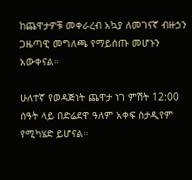ከጨዋታዎቹ መቀራረብ አኳያ ለመገናኛ ብዙኃን ጋዜጣዊ መግለጫ የማይሰጡ መሆኑን አውቀናል።

ሁለተኛ የወዳጅነት ጨዋታ ነገ ምሽት 12:00 ሰዓት ላይ በድሬደዋ ዓለም አቀፍ ስታዲየም የሚካሄድ ይሆናል።